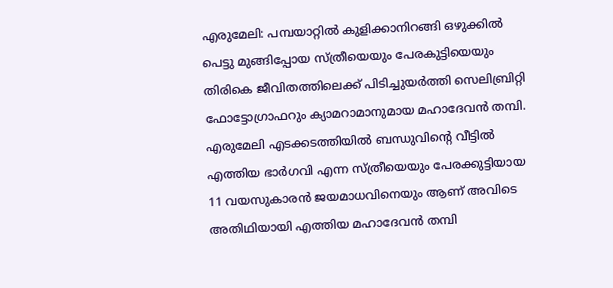എരുമേലി: പമ്പയാറ്റിൽ കുളിക്കാനിറങ്ങി ഒഴുക്കിൽ പെട്ടു മുങ്ങിപ്പോയ സ്ത്രീയെയും പേരകുട്ടിയെയും തിരികെ ജീവിതത്തിലെക്ക് പിടിച്ചുയർത്തി സെലിബ്രിറ്റി ഫോട്ടോഗ്രാഫറും ക്യാമറാമാനുമായ മഹാദേവൻ തമ്പി. എരുമേലി എടക്കടത്തിയിൽ ബന്ധുവിന്റെ വീട്ടിൽ എത്തിയ ഭാർഗവി എന്ന സ്ത്രീയെയും പേരക്കുട്ടിയായ 11 വയസുകാരൻ ജയമാധവിനെയും ആണ് അവിടെ അതിഥിയായി എത്തിയ മഹാദേവൻ തമ്പി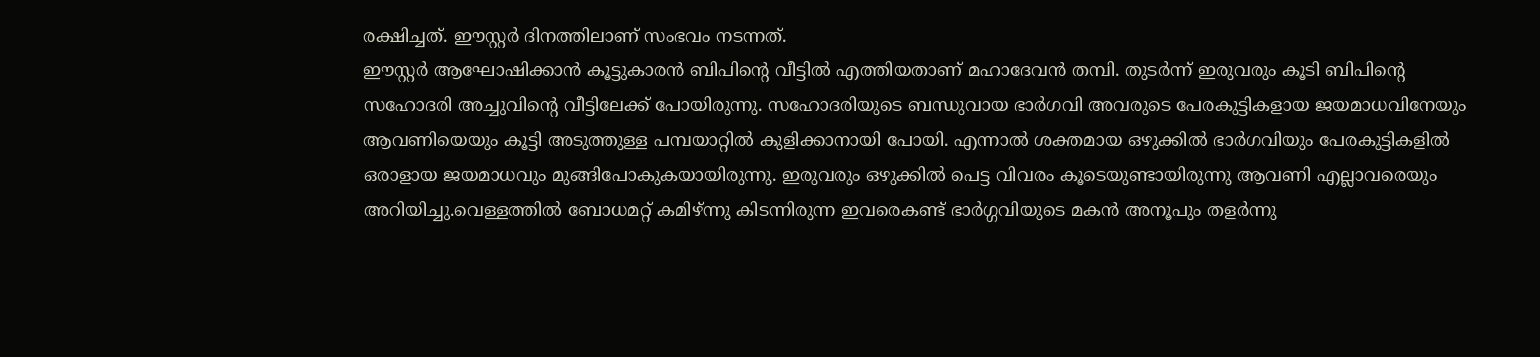രക്ഷിച്ചത്. ഈസ്റ്റർ ദിനത്തിലാണ് സംഭവം നടന്നത്.
ഈസ്റ്റർ ആഘോഷിക്കാൻ കൂട്ടുകാരൻ ബിപിന്റെ വീട്ടിൽ എത്തിയതാണ് മഹാദേവൻ തമ്പി. തുടർന്ന് ഇരുവരും കൂടി ബിപിന്റെ സഹോദരി അച്ചുവിന്റെ വീട്ടിലേക്ക് പോയിരുന്നു. സഹോദരിയുടെ ബന്ധുവായ ഭാർഗവി അവരുടെ പേരകുട്ടികളായ ജയമാധവിനേയും ആവണിയെയും കൂട്ടി അടുത്തുള്ള പമ്പയാറ്റിൽ കുളിക്കാനായി പോയി. എന്നാൽ ശക്തമായ ഒഴുക്കിൽ ഭാർഗവിയും പേരകുട്ടികളിൽ ഒരാളായ ജയമാധവും മുങ്ങിപോകുകയായിരുന്നു. ഇരുവരും ഒഴുക്കിൽ പെട്ട വിവരം കൂടെയുണ്ടായിരുന്നു ആവണി എല്ലാവരെയും അറിയിച്ചു.വെള്ളത്തിൽ ബോധമറ്റ് കമിഴ്ന്നു കിടന്നിരുന്ന ഇവരെകണ്ട് ഭാർഗ്ഗവിയുടെ മകൻ അനൂപും തളർന്നു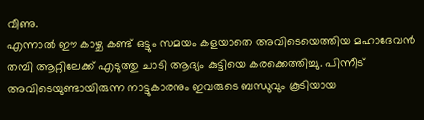വീണു.
എന്നാൽ ഈ കാഴ്ച കണ്ട് ഒട്ടും സമയം കളയാതെ അവിടെയെത്തിയ മഹാദേവൻ തമ്പി ആറ്റിലേക്ക് എടുത്തു ചാടി ആദ്യം കുട്ടിയെ കരക്കെത്തിച്ചു. പിന്നീട് അവിടെയുണ്ടായിരുന്ന നാട്ടുകാരനും ഇവരുടെ ബന്ധുവും കൂടിയായ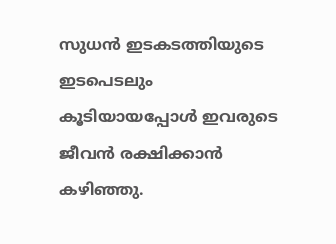സുധൻ ഇടകടത്തിയുടെ ഇടപെടലും കൂടിയായപ്പോൾ ഇവരുടെ ജീവൻ രക്ഷിക്കാൻ കഴിഞ്ഞു.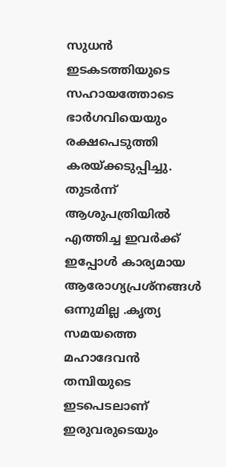സുധൻ ഇടകടത്തിയുടെ സഹായത്തോടെ ഭാർഗവിയെയും രക്ഷപെടുത്തി കരയ്ക്കടുപ്പിച്ചു. തുടർന്ന് ആശുപത്രിയിൽ എത്തിച്ച ഇവർക്ക് ഇപ്പോൾ കാര്യമായ ആരോഗ്യപ്രശ്നങ്ങൾ ഒന്നുമില്ല .കൃത്യ സമയത്തെ മഹാദേവൻ തമ്പിയുടെ ഇടപെടലാണ് ഇരുവരുടെയും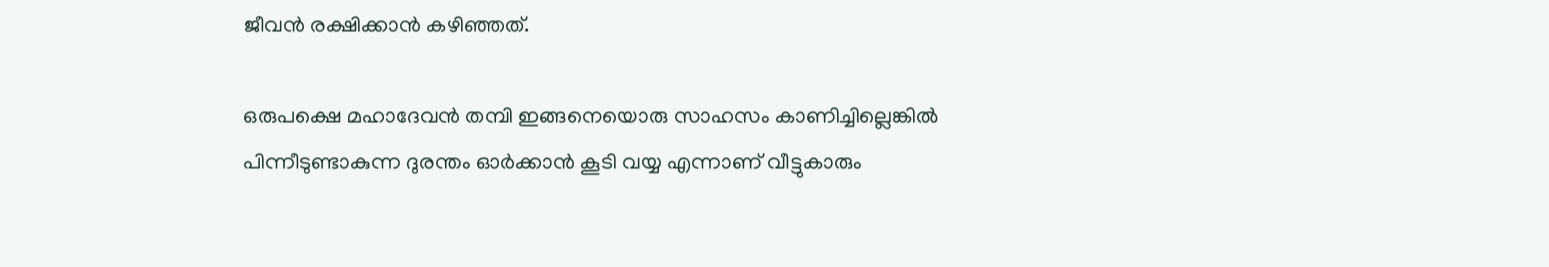ജീവൻ രക്ഷിക്കാൻ കഴിഞ്ഞത്.

ഒരുപക്ഷെ മഹാദേവൻ തമ്പി ഇങ്ങനെയൊരു സാഹസം കാണിച്ചില്ലെങ്കിൽ പിന്നീടുണ്ടാകുന്ന ദുരന്തം ഓർക്കാൻ കൂടി വയ്യ എന്നാണ് വീട്ടുകാരും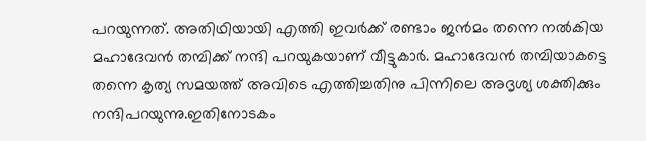പറയുന്നത്. അതിഥിയായി എത്തി ഇവർക്ക് രണ്ടാം ജൻമം തന്നെ നൽകിയ മഹാദേവൻ തമ്പിക്ക് നന്ദി പറയുകയാണ് വീട്ടുകാർ. മഹാദേവൻ തമ്പിയാകട്ടെ തന്നെ കൃത്യ സമയത്ത് അവിടെ എത്തിച്ചതിനു പിന്നിലെ അദൃശ്യ ശക്തിക്കും നന്ദിപറയുന്നു.ഇതിനോടകം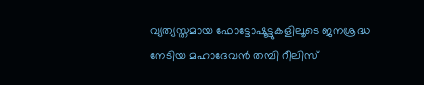വ്യത്യസ്തമായ ഫോട്ടോഷൂട്ടുകളിലൂടെ ജനശ്രദ്ധ നേടിയ മഹാദേവൻ തമ്പി റീലിസ്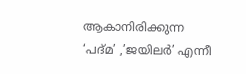ആകാനിരിക്കുന്ന ‘പദ്മ’ ,’ജയിലർ’ എന്നീ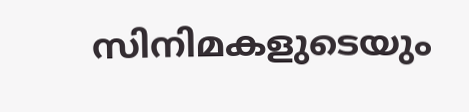സിനിമകളുടെയും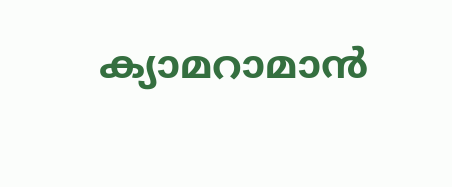ക്യാമറാമാൻ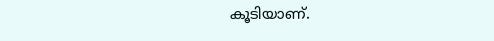കൂടിയാണ്.